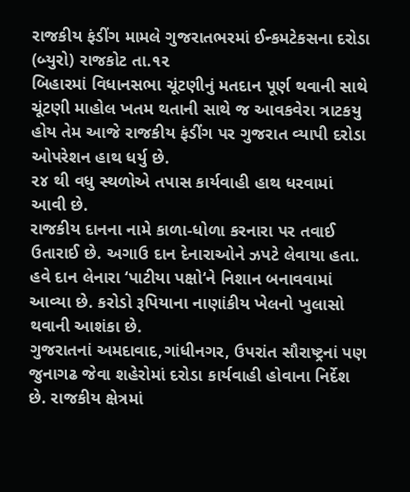રાજકીય ફંડીંગ મામલે ગુજરાતભરમાં ઈન્કમટેકસના દરોડા
(બ્યુરો) રાજકોટ તા.૧૨
બિહારમાં વિધાનસભા ચૂંટણીનું મતદાન પૂર્ણ થવાની સાથે ચૂંટણી માહોલ ખતમ થતાની સાથે જ આવકવેરા ત્રાટકયુ
હોય તેમ આજે રાજકીય ફંડીંગ પર ગુજરાત વ્યાપી દરોડા ઓપરેશન હાથ ધર્યુ છે.
૨૪ થી વધુ સ્થળોએ તપાસ કાર્યવાહી હાથ ધરવામાં આવી છે.
રાજકીય દાનના નામે કાળા-ધોળા કરનારા પર તવાઈ ઉતારાઈ છે. અગાઉ દાન દેનારાઓને ઝપટે લેવાયા હતા. હવે દાન લેનારા ‘પાટીયા પક્ષો‘ને નિશાન બનાવવામાં આવ્યા છે. કરોડો રૂપિયાના નાણાંકીય ખેલનો ખુલાસો થવાની આશંકા છે.
ગુજરાતનાં અમદાવાદ,ગાંધીનગર, ઉપરાંત સૌરાષ્ટ્રનાં પણ જુનાગઢ જેવા શહેરોમાં દરોડા કાર્યવાહી હોવાના નિર્દેશ છે. રાજકીય ક્ષેત્રમાં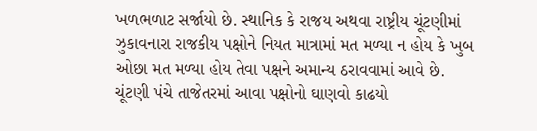ખળભળાટ સર્જાયો છે. સ્થાનિક કે રાજય અથવા રાષ્ટ્રીય ચૂંટણીમાં ઝુકાવનારા રાજકીય પક્ષોને નિયત માત્રામાં મત મળ્યા ન હોય કે ખુબ ઓછા મત મળ્યા હોય તેવા પક્ષને અમાન્ય ઠરાવવામાં આવે છે.
ચૂંટણી પંચે તાજેતરમાં આવા પક્ષોનો ઘાણવો કાઢયો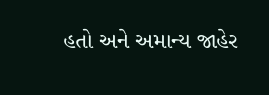હતો અને અમાન્ય જાહેર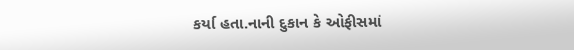કર્યા હતા.નાની દુકાન કે ઓફીસમાં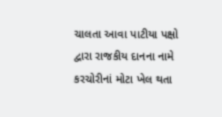ચાલતા આવા પાટીયા પક્ષો દ્વારા રાજકીય દાનના નામે કરચોરીનાં મોટા ખેલ થતા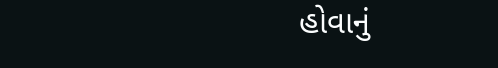હોવાનું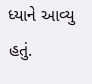ધ્યાને આવ્યુ હતું.